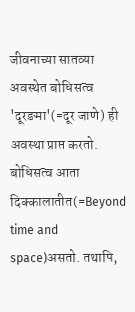जीवनाच्या सातव्या अवस्थेत बोधिसत्व 'दूरङमा'(=दूर जाणे) ही अवस्था प्राप्त करतो. बोधिसत्व आता दिक्कालातीत(=Beyond time and space)असतो. तथापि,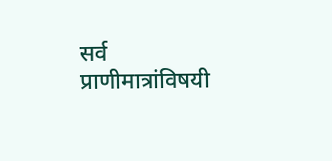सर्व प्राणीमात्रांविषयी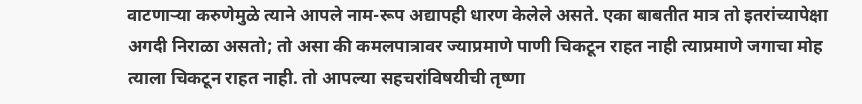वाटणाऱ्या करुणेमुळे त्याने आपले नाम-रूप अद्यापही धारण केलेले असते. एका बाबतीत मात्र तो इतरांच्यापेक्षा अगदी निराळा असतो; तो असा की कमलपात्रावर ज्याप्रमाणे पाणी चिकटून राहत नाही त्याप्रमाणे जगाचा मोह त्याला चिकटून राहत नाही. तो आपल्या सहचरांविषयीची तृष्णा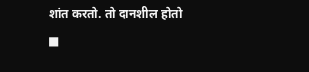शांत करतो. तो दानशील होतो
■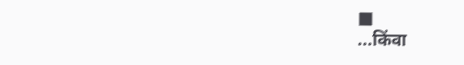■
...किंवा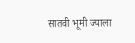सातवी भूमी ज्याला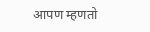आपण म्हणतो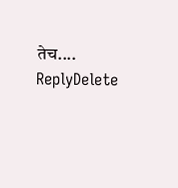तेच....
ReplyDelete